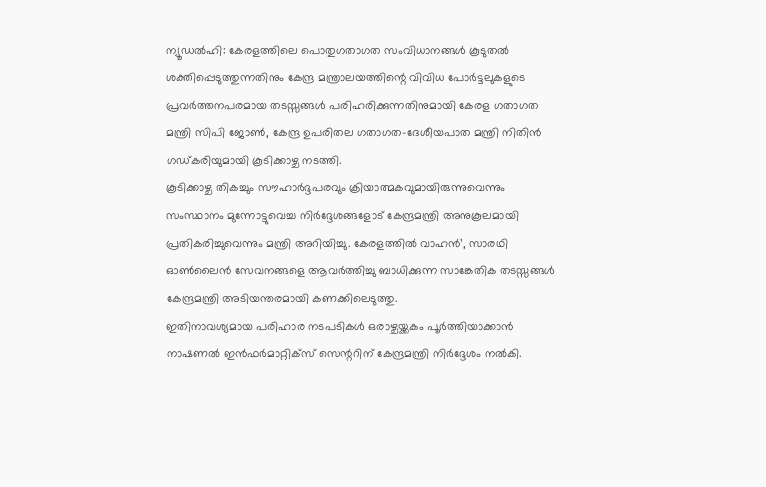ന്യൂഡൽഹി: കേരളത്തിലെ പൊതുഗതാഗത സംവിധാനങ്ങൾ കൂടുതൽ ശക്തിപ്പെടുത്തുന്നതിനും കേന്ദ്ര മന്ത്രാലയത്തിന്റെ വിവിധ പോർട്ടലുകളുടെ പ്രവർത്തനപരമായ തടസ്സങ്ങൾ പരിഹരിക്കുന്നതിനുമായി കേരള ഗതാഗത മന്ത്രി സിപി ജോൺ, കേന്ദ്ര ഉപരിതല ഗതാഗത-ദേശീയപാത മന്ത്രി നിതിൻ ഗഡ്കരിയുമായി കൂടിക്കാഴ്ച നടത്തി.
കൂടിക്കാഴ്ച തികച്ചും സൗഹാർദ്ദപരവും ക്രിയാത്മകവുമായിരുന്നുവെന്നും സംസ്ഥാനം മുന്നോട്ടുവെച്ച നിർദ്ദേശങ്ങളോട് കേന്ദ്രമന്ത്രി അനുകൂലമായി പ്രതികരിച്ചുവെന്നും മന്ത്രി അറിയിച്ചു. കേരളത്തിൽ വാഹൻ’, സാരഥി ഓൺലൈൻ സേവനങ്ങളെ ആവർത്തിച്ചു ബാധിക്കുന്ന സാങ്കേതിക തടസ്സങ്ങൾ കേന്ദ്രമന്ത്രി അടിയന്തരമായി കണക്കിലെടുത്തു.
ഇതിനാവശ്യമായ പരിഹാര നടപടികൾ ഒരാഴ്ചയ്ക്കകം പൂർത്തിയാക്കാൻ നാഷണൽ ഇൻഫർമാറ്റിക്സ് സെന്ററിന് കേന്ദ്രമന്ത്രി നിർദ്ദേശം നൽകി.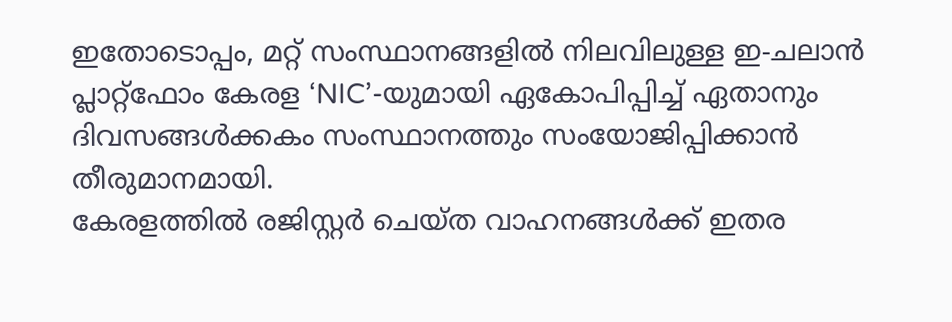ഇതോടൊപ്പം, മറ്റ് സംസ്ഥാനങ്ങളിൽ നിലവിലുള്ള ഇ-ചലാൻ പ്ലാറ്റ്ഫോം കേരള ‘NIC’-യുമായി ഏകോപിപ്പിച്ച് ഏതാനും ദിവസങ്ങൾക്കകം സംസ്ഥാനത്തും സംയോജിപ്പിക്കാൻ തീരുമാനമായി.
കേരളത്തിൽ രജിസ്റ്റർ ചെയ്ത വാഹനങ്ങൾക്ക് ഇതര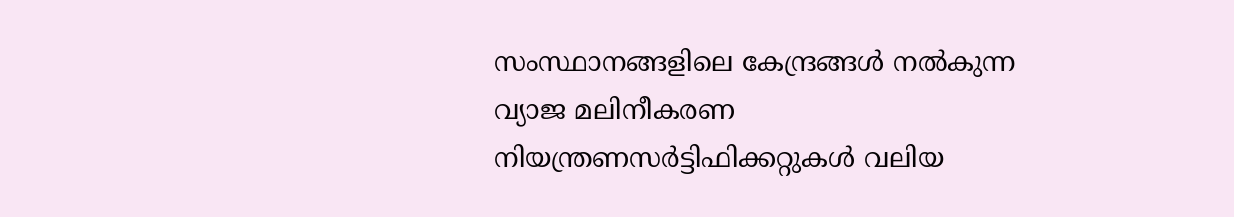സംസ്ഥാനങ്ങളിലെ കേന്ദ്രങ്ങൾ നൽകുന്ന വ്യാജ മലിനീകരണ നിയന്ത്രണസർട്ടിഫിക്കറ്റുകൾ വലിയ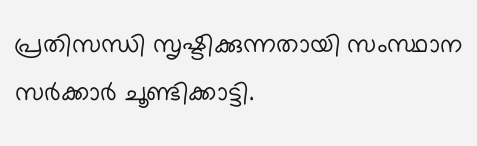പ്രതിസന്ധി സൃഷ്ടിക്കുന്നതായി സംസ്ഥാന സർക്കാർ ചൂണ്ടിക്കാട്ടി.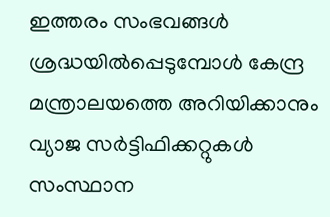ഇത്തരം സംഭവങ്ങൾ ശ്രദ്ധയിൽപ്പെടുമ്പോൾ കേന്ദ്ര മന്ത്രാലയത്തെ അറിയിക്കാനും വ്യാജ സർട്ടിഫിക്കറ്റുകൾ സംസ്ഥാന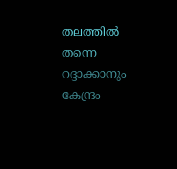തലത്തിൽ തന്നെ റദ്ദാക്കാനും കേന്ദ്രം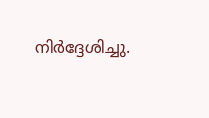നിർദ്ദേശിച്ചു.